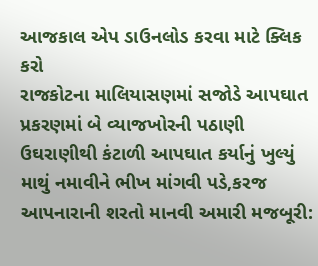આજકાલ એપ ડાઉનલોડ કરવા માટે ક્લિક કરો
રાજકોટના માલિયાસણમાં સજોડે આપઘાત પ્રકરણમાં બે વ્યાજખોરની પઠાણી ઉઘરાણીથી કંટાળી આપઘાત કર્યાનું ખુલ્યું
માથું નમાવીને ભીખ માંગવી પડે,કરજ આપનારાની શરતો માનવી અમારી મજબૂરી: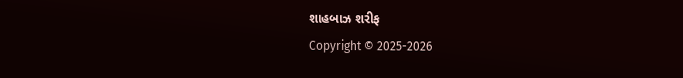શાહબાઝ શરીફ
Copyright © 2025-2026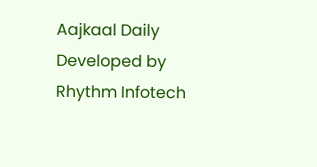Aajkaal Daily
Developed by Rhythm Infotech